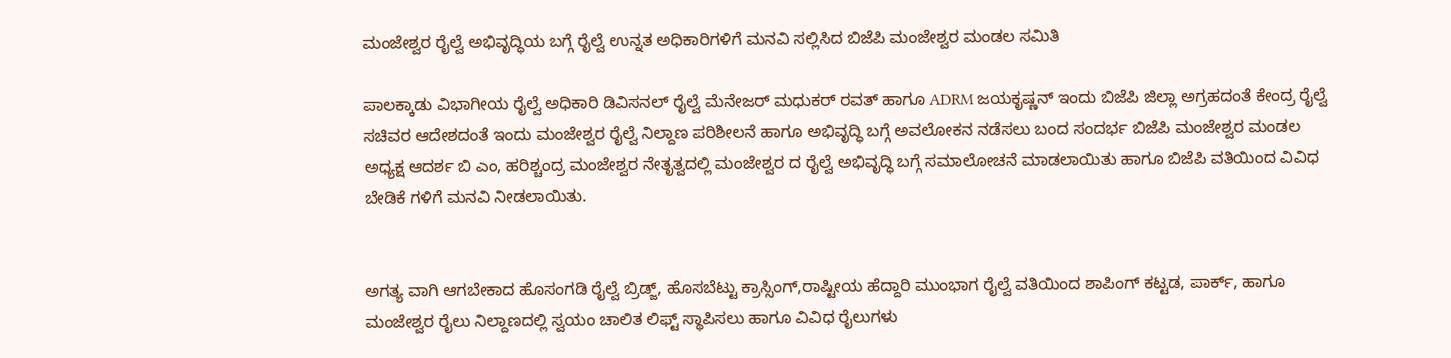ಮಂಜೇಶ್ವರ ರೈಲ್ವೆ ಅಭಿವೃದ್ಧಿಯ ಬಗ್ಗೆ ರೈಲ್ವೆ ಉನ್ನತ ಅಧಿಕಾರಿಗಳಿಗೆ ಮನವಿ ಸಲ್ಲಿಸಿದ ಬಿಜೆಪಿ ಮಂಜೇಶ್ವರ ಮಂಡಲ ಸಮಿತಿ

ಪಾಲಕ್ಕಾಡು ವಿಭಾಗೀಯ ರೈಲ್ವೆ ಅಧಿಕಾರಿ ಡಿವಿಸನಲ್ ರೈಲ್ವೆ ಮೆನೇಜರ್ ಮಧುಕರ್ ರವತ್ ಹಾಗೂ ADRM ಜಯಕೃಷ್ಣನ್ ಇಂದು ಬಿಜೆಪಿ ಜಿಲ್ಲಾ ಅಗ್ರಹದಂತೆ ಕೇಂದ್ರ ರೈಲ್ವೆ ಸಚಿವರ ಆದೇಶದಂತೆ ಇಂದು ಮಂಜೇಶ್ವರ ರೈಲ್ವೆ ನಿಲ್ದಾಣ ಪರಿಶೀಲನೆ ಹಾಗೂ ಅಭಿವೃದ್ಧಿ ಬಗ್ಗೆ ಅವಲೋಕನ ನಡೆಸಲು ಬಂದ ಸಂದರ್ಭ ಬಿಜೆಪಿ ಮಂಜೇಶ್ವರ ಮಂಡಲ ಅಧ್ಯಕ್ಷ ಆದರ್ಶ ಬಿ ಎಂ, ಹರಿಶ್ಚಂದ್ರ ಮಂಜೇಶ್ವರ ನೇತೃತ್ವದಲ್ಲಿ ಮಂಜೇಶ್ವರ ದ ರೈಲ್ವೆ ಅಭಿವೃದ್ಧಿ ಬಗ್ಗೆ ಸಮಾಲೋಚನೆ ಮಾಡಲಾಯಿತು ಹಾಗೂ ಬಿಜೆಪಿ ವತಿಯಿಂದ ವಿವಿಧ ಬೇಡಿಕೆ ಗಳಿಗೆ ಮನವಿ ನೀಡಲಾಯಿತು.


ಅಗತ್ಯ ವಾಗಿ ಆಗಬೇಕಾದ ಹೊಸಂಗಡಿ ರೈಲ್ವೆ ಬ್ರಿಡ್ಜ್, ಹೊಸಬೆಟ್ಟು ಕ್ರಾಸ್ಸಿಂಗ್,ರಾಷ್ಟೀಯ ಹೆದ್ದಾರಿ ಮುಂಭಾಗ ರೈಲ್ವೆ ವತಿಯಿಂದ ಶಾಪಿಂಗ್ ಕಟ್ಟಡ, ಪಾರ್ಕ್, ಹಾಗೂ ಮಂಜೇಶ್ವರ ರೈಲು ನಿಲ್ದಾಣದಲ್ಲಿ ಸ್ವಯಂ ಚಾಲಿತ ಲಿಫ್ಟ್ ಸ್ಥಾಪಿಸಲು ಹಾಗೂ ವಿವಿಧ ರೈಲುಗಳು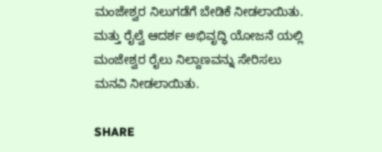ಮಂಜೇಶ್ವರ ನಿಲುಗಡೆಗೆ ಬೇಡಿಕೆ ನೀಡಲಾಯಿತು. ಮತ್ತು ರೈಲ್ವೆ ಆದರ್ಶ ಅಭಿವೃದ್ಧಿ ಯೋಜನೆ ಯಲ್ಲಿ ಮಂಜೇಶ್ವರ ರೈಲು ನಿಲ್ದಾಣವನ್ನು ಸೇರಿಸಲು ಮನವಿ ನೀಡಲಾಯಿತು.

SHARE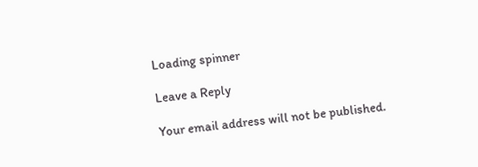Loading spinner

Leave a Reply

Your email address will not be published.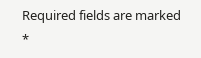Required fields are marked *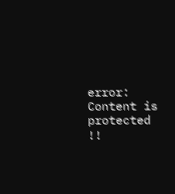error: Content is protected !!